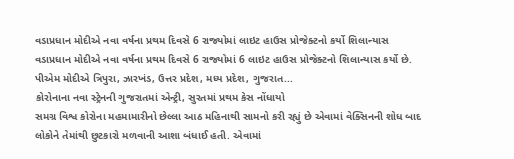વડાપ્રધાન મોદીએ નવા વર્ષના પ્રથમ દિવસે 6 રાજ્યોમાં લાઇટ હાઉસ પ્રોજેક્ટનો કર્યો શિલાન્યાસ
વડાપ્રધાન મોદીએ નવા વર્ષના પ્રથમ દિવસે 6 રાજ્યોમાં 6 લાઇટ હાઉસ પ્રોજેક્ટનો શિલાન્યાસ કર્યો છે. પીએમ મોદીએ ત્રિપુરા, ઝારખંડ, ઉત્તર પ્રદેશ, મધ્ય પ્રદેશ, ગુજરાત...
કોરોનાના નવા સ્ટ્રેનની ગુજરાતમાં એન્ટ્રી, સુરતમાં પ્રથમ કેસ નોંધાયો
સમગ્ર વિશ્વ કોરોના મહમામારીનો છેલ્લા આઠ મહિનાથી સામનો કરી રહ્યું છે એવામાં વેક્સિનની શોધ બાદ લોકોને તેમાંથી છુટકારો મળવાની આશા બંધાઈ હતી. એવામાં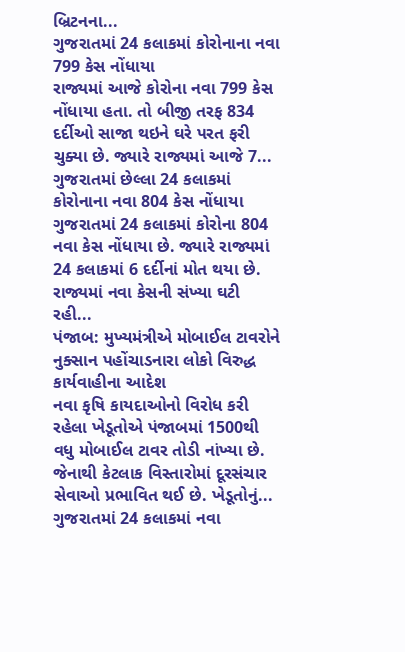બ્રિટનના...
ગુજરાતમાં 24 કલાકમાં કોરોનાના નવા 799 કેસ નોંધાયા
રાજ્યમાં આજે કોરોના નવા 799 કેસ નોંધાયા હતા. તો બીજી તરફ 834 દર્દીઓ સાજા થઇને ઘરે પરત ફરી ચુક્યા છે. જ્યારે રાજ્યમાં આજે 7...
ગુજરાતમાં છેલ્લા 24 કલાકમાં કોરોનાના નવા 804 કેસ નોંધાયા
ગુજરાતમાં 24 કલાકમાં કોરોના 804 નવા કેસ નોંધાયા છે. જ્યારે રાજ્યમાં 24 કલાકમાં 6 દર્દીનાં મોત થયા છે. રાજ્યમાં નવા કેસની સંખ્યા ઘટી રહી...
પંજાબ: મુખ્યમંત્રીએ મોબાઈલ ટાવરોને નુક્સાન પહોંચાડનારા લોકો વિરુદ્ધ કાર્યવાહીના આદેશ
નવા કૃષિ કાયદાઓનો વિરોધ કરી રહેલા ખેડૂતોએ પંજાબમાં 1500થી વધુ મોબાઈલ ટાવર તોડી નાંખ્યા છે. જેનાથી કેટલાક વિસ્તારોમાં દૂરસંચાર સેવાઓ પ્રભાવિત થઈ છે. ખેડૂતોનું...
ગુજરાતમાં 24 કલાકમાં નવા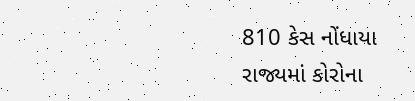810 કેસ નોંધાયા
રાજ્યમાં કોરોના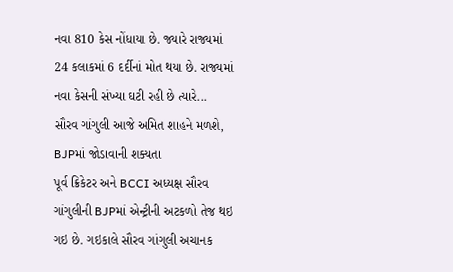નવા 810 કેસ નોંધાયા છે. જ્યારે રાજ્યમાં 24 કલાકમાં 6 દર્દીનાં મોત થયા છે. રાજ્યમાં નવા કેસની સંખ્યા ઘટી રહી છે ત્યારે...
સૌરવ ગાંગુલી આજે અમિત શાહને મળશે, BJPમાં જોડાવાની શક્યતા
પૂર્વ ક્રિકેટર અને BCCI અધ્યક્ષ સૌરવ ગાંગુલીની BJPમાં એન્ટ્રીની અટકળો તેજ થઇ ગઇ છે. ગઇકાલે સૌરવ ગાંગુલી અચાનક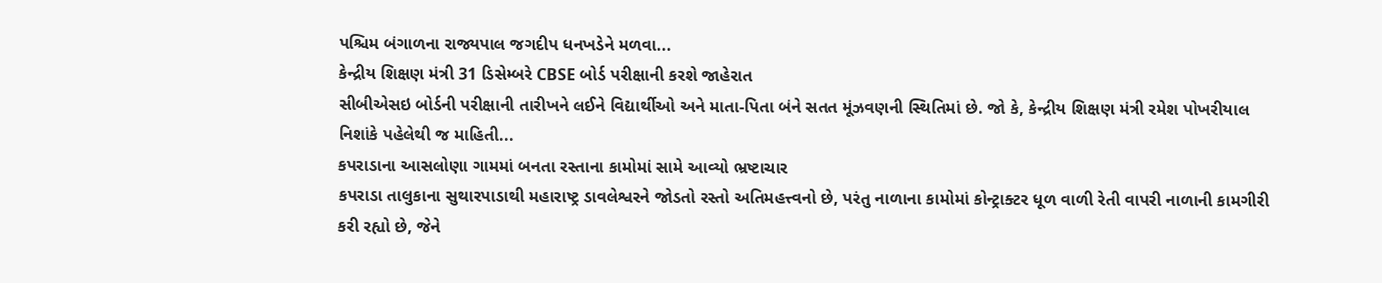પશ્ચિમ બંગાળના રાજ્યપાલ જગદીપ ધનખડેને મળવા...
કેન્દ્રીય શિક્ષણ મંત્રી 31 ડિસેમ્બરે CBSE બોર્ડ પરીક્ષાની કરશે જાહેરાત
સીબીએસઇ બોર્ડની પરીક્ષાની તારીખને લઈને વિદ્યાર્થીઓ અને માતા-પિતા બંને સતત મૂંઝવણની સ્થિતિમાં છે. જો કે, કેન્દ્રીય શિક્ષણ મંત્રી રમેશ પોખરીયાલ નિશાંકે પહેલેથી જ માહિતી...
કપરાડાના આસલોણા ગામમાં બનતા રસ્તાના કામોમાં સામે આવ્યો ભ્રષ્ટાચાર
કપરાડા તાલુકાના સુથારપાડાથી મહારાષ્ટ્ર ડાવલેશ્વરને જોડતો રસ્તો અતિમહત્ત્વનો છે, પરંતુ નાળાના કામોમાં કોન્ટ્રાક્ટર ધૂળ વાળી રેતી વાપરી નાળાની કામગીરી કરી રહ્યો છે, જેને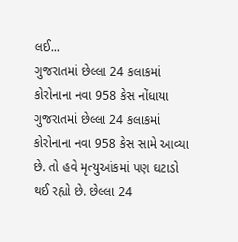લઈ...
ગુજરાતમાં છેલ્લા 24 કલાકમાં કોરોનાના નવા 958 કેસ નોંધાયા
ગુજરાતમાં છેલ્લા 24 કલાકમાં કોરોનાના નવા 958 કેસ સામે આવ્યા છે. તો હવે મૃત્યુઆંકમાં પણ ઘટાડો થઈ રહ્યો છે. છેલ્લા 24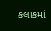કલાકમાં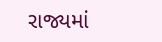રાજ્યમાં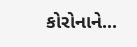કોરોનાને...